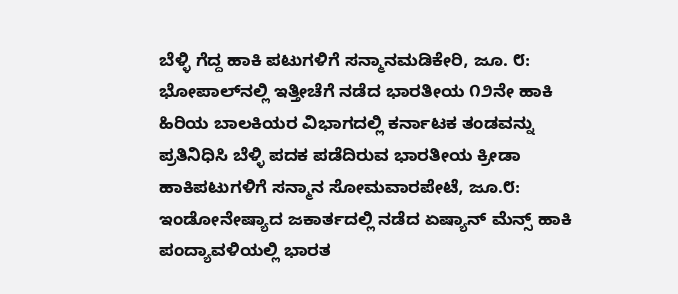ಬೆಳ್ಳಿ ಗೆದ್ದ ಹಾಕಿ ಪಟುಗಳಿಗೆ ಸನ್ಮಾನಮಡಿಕೇರಿ, ಜೂ. ೮: ಭೋಪಾಲ್‌ನಲ್ಲಿ ಇತ್ತೀಚೆಗೆ ನಡೆದ ಭಾರತೀಯ ೧೨ನೇ ಹಾಕಿ ಹಿರಿಯ ಬಾಲಕಿಯರ ವಿಭಾಗದಲ್ಲಿ ಕರ್ನಾಟಕ ತಂಡವನ್ನು ಪ್ರತಿನಿಧಿಸಿ ಬೆಳ್ಳಿ ಪದಕ ಪಡೆದಿರುವ ಭಾರತೀಯ ಕ್ರೀಡಾ
ಹಾಕಿಪಟುಗಳಿಗೆ ಸನ್ಮಾನ ಸೋಮವಾರಪೇಟೆ, ಜೂ.೮: ಇಂಡೋನೇಷ್ಯಾದ ಜಕಾರ್ತದಲ್ಲಿ ನಡೆದ ಏಷ್ಯಾನ್ ಮೆನ್ಸ್ ಹಾಕಿ ಪಂದ್ಯಾವಳಿಯಲ್ಲಿ ಭಾರತ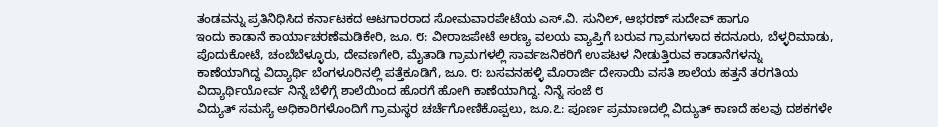ತಂಡವನ್ನು ಪ್ರತಿನಿಧಿಸಿದ ಕರ್ನಾಟಕದ ಆಟಗಾರರಾದ ಸೋಮವಾರಪೇಟೆಯ ಎಸ್.ವಿ. ಸುನಿಲ್, ಆಭರಣ್ ಸುದೇವ್ ಹಾಗೂ
ಇಂದು ಕಾಡಾನೆ ಕಾರ್ಯಾಚರಣೆಮಡಿಕೇರಿ, ಜೂ. ೮: ವೀರಾಜಪೇಟೆ ಅರಣ್ಯ ವಲಯ ವ್ಯಾಪ್ತಿಗೆ ಬರುವ ಗ್ರಾಮಗಳಾದ ಕದನೂರು, ಬೆಳ್ಳರಿಮಾಡು, ಪೊದುಕೋಟೆ, ಚಂಬೆಬೆಳ್ಳೂರು, ದೇವಣಗೇರಿ, ಮೈತಾಡಿ ಗ್ರಾಮಗಳಲ್ಲಿ ಸಾರ್ವಜನಿಕರಿಗೆ ಉಪಟಳ ನೀಡುತ್ತಿರುವ ಕಾಡಾನೆಗಳನ್ನು
ಕಾಣೆಯಾಗಿದ್ದ ವಿದ್ಯಾರ್ಥಿ ಬೆಂಗಳೂರಿನಲ್ಲಿ ಪತ್ತೆಕೂಡಿಗೆ, ಜೂ. ೮: ಬಸವನಹಳ್ಳಿ ಮೊರಾರ್ಜಿ ದೇಸಾಯಿ ವಸತಿ ಶಾಲೆಯ ಹತ್ತನೆ ತರಗತಿಯ ವಿದ್ಯಾರ್ಥಿಯೋರ್ವ ನಿನ್ನೆ ಬೆಳಿಗ್ಗೆ ಶಾಲೆಯಿಂದ ಹೊರಗೆ ಹೋಗಿ ಕಾಣೆಯಾಗಿದ್ದ. ನಿನ್ನೆ ಸಂಜೆ ೮
ವಿದ್ಯುತ್ ಸಮಸ್ಯೆ ಅಧಿಕಾರಿಗಳೊಂದಿಗೆ ಗ್ರಾಮಸ್ಥರ ಚರ್ಚೆಗೋಣಿಕೊಪ್ಪಲು, ಜೂ.೭: ಪೂರ್ಣ ಪ್ರಮಾಣದಲ್ಲಿ ವಿದ್ಯುತ್ ಕಾಣದೆ ಹಲವು ದಶಕಗಳೇ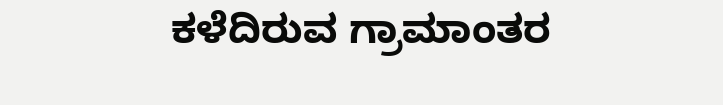ಕಳೆದಿರುವ ಗ್ರಾಮಾಂತರ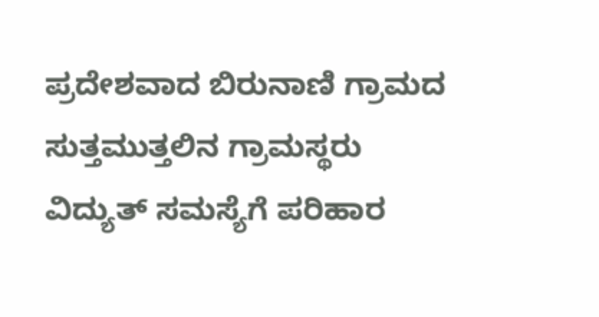ಪ್ರದೇಶವಾದ ಬಿರುನಾಣಿ ಗ್ರಾಮದ ಸುತ್ತಮುತ್ತಲಿನ ಗ್ರಾಮಸ್ಥರು ವಿದ್ಯುತ್ ಸಮಸ್ಯೆಗೆ ಪರಿಹಾರ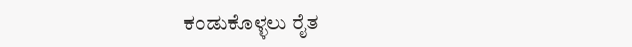ಕಂಡುಕೊಳ್ಳಲು ರೈತ